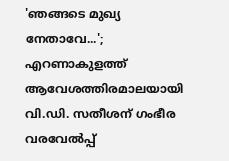'ഞങ്ങടെ മുഖ്യ നേതാവേ...'; എറണാകുളത്ത് ആവേശത്തിരമാലയായി വി.ഡി. സതീശന് ഗംഭീര വരവേൽപ്പ്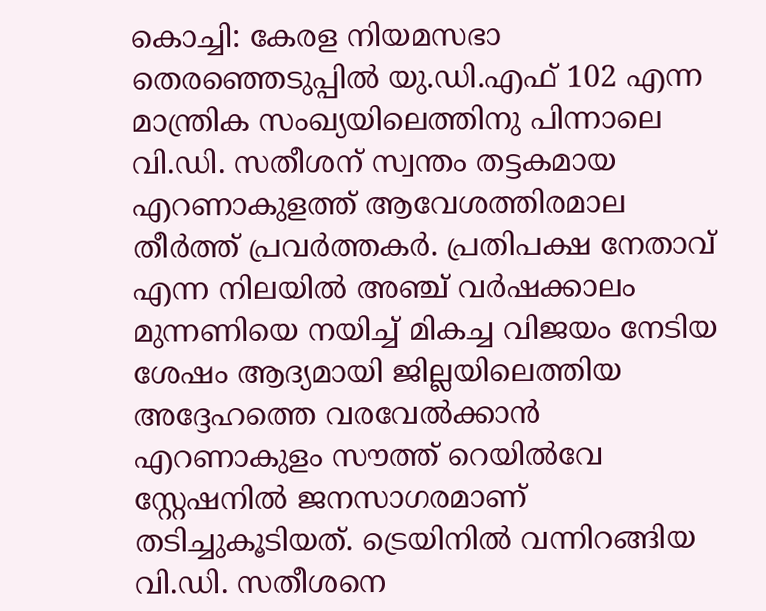കൊച്ചി: കേരള നിയമസഭാ തെരഞ്ഞെടുപ്പിൽ യു.ഡി.എഫ് 102 എന്ന മാന്ത്രിക സംഖ്യയിലെത്തിനു പിന്നാലെ വി.ഡി. സതീശന് സ്വന്തം തട്ടകമായ എറണാകുളത്ത് ആവേശത്തിരമാല തീർത്ത് പ്രവർത്തകർ. പ്രതിപക്ഷ നേതാവ് എന്ന നിലയിൽ അഞ്ച് വർഷക്കാലം മുന്നണിയെ നയിച്ച് മികച്ച വിജയം നേടിയ ശേഷം ആദ്യമായി ജില്ലയിലെത്തിയ അദ്ദേഹത്തെ വരവേൽക്കാൻ എറണാകുളം സൗത്ത് റെയിൽവേ സ്റ്റേഷനിൽ ജനസാഗരമാണ് തടിച്ചുകൂടിയത്. ട്രെയിനിൽ വന്നിറങ്ങിയ വി.ഡി. സതീശനെ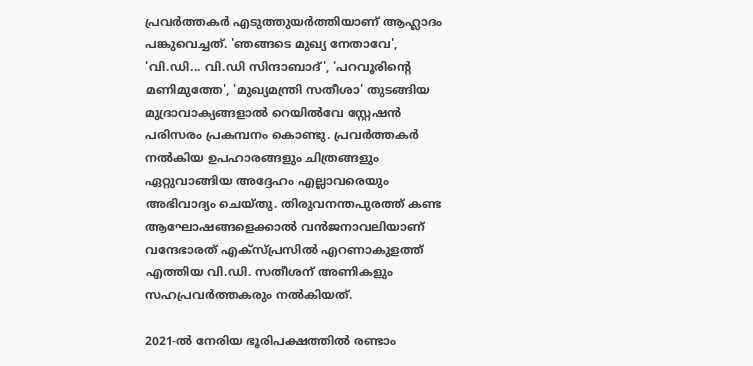പ്രവർത്തകർ എടുത്തുയർത്തിയാണ് ആഹ്ലാദം പങ്കുവെച്ചത്. 'ഞങ്ങടെ മുഖ്യ നേതാവേ', 'വി.ഡി... വി.ഡി സിന്ദാബാദ്', 'പറവൂരിന്റെ മണിമുത്തേ', 'മുഖ്യമന്ത്രി സതീശാ' തുടങ്ങിയ മുദ്രാവാക്യങ്ങളാൽ റെയിൽവേ സ്റ്റേഷൻ പരിസരം പ്രകമ്പനം കൊണ്ടു. പ്രവർത്തകർ നൽകിയ ഉപഹാരങ്ങളും ചിത്രങ്ങളും ഏറ്റുവാങ്ങിയ അദ്ദേഹം എല്ലാവരെയും അഭിവാദ്യം ചെയ്തു. തിരുവനന്തപുരത്ത് കണ്ട ആഘോഷങ്ങളെക്കാൽ വൻജനാവലിയാണ് വന്ദേഭാരത് എക്സ്പ്രസിൽ എറണാകുളത്ത് എത്തിയ വി.ഡി. സതീശന് അണികളും സഹപ്രവർത്തകരും നൽകിയത്.

2021-ൽ നേരിയ ഭൂരിപക്ഷത്തിൽ രണ്ടാം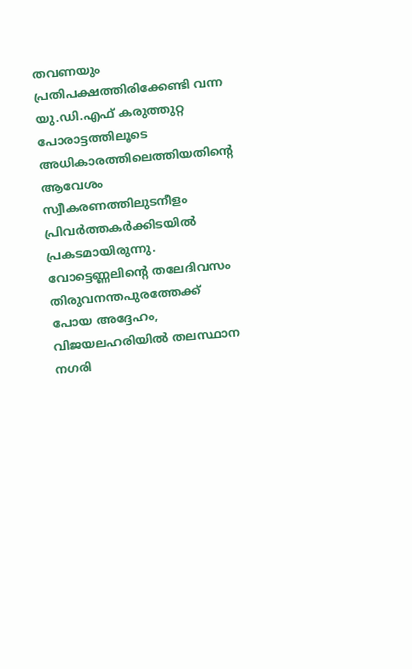തവണയും പ്രതിപക്ഷത്തിരിക്കേണ്ടി വന്ന യു.ഡി.എഫ് കരുത്തുറ്റ പോരാട്ടത്തിലൂടെ അധികാരത്തിലെത്തിയതിന്റെ ആവേശം സ്വീകരണത്തിലുടനീളം പ്രിവർത്തകർക്കിടയിൽ പ്രകടമായിരുന്നു. വോട്ടെണ്ണലിന്റെ തലേദിവസം തിരുവനന്തപുരത്തേക്ക് പോയ അദ്ദേഹം, വിജയലഹരിയിൽ തലസ്ഥാന നഗരി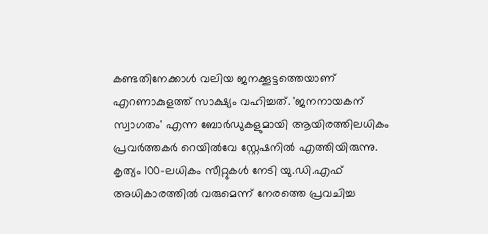കണ്ടതിനേക്കാൾ വലിയ ജനക്കൂട്ടത്തെയാണ് എറണാകുളത്ത് സാക്ഷ്യം വഹിച്ചത്. 'ജനനായകന് സ്വാഗതം' എന്ന ബോർഡുകളുമായി ആയിരത്തിലധികം പ്രവർത്തകർ റെയിൽവേ സ്റ്റേഷനിൽ എത്തിയിരുന്നു. കൃത്യം 100-ലധികം സീറ്റുകൾ നേടി യു.ഡി.എഫ് അധികാരത്തിൽ വരുമെന്ന് നേരത്തെ പ്രവചിച്ച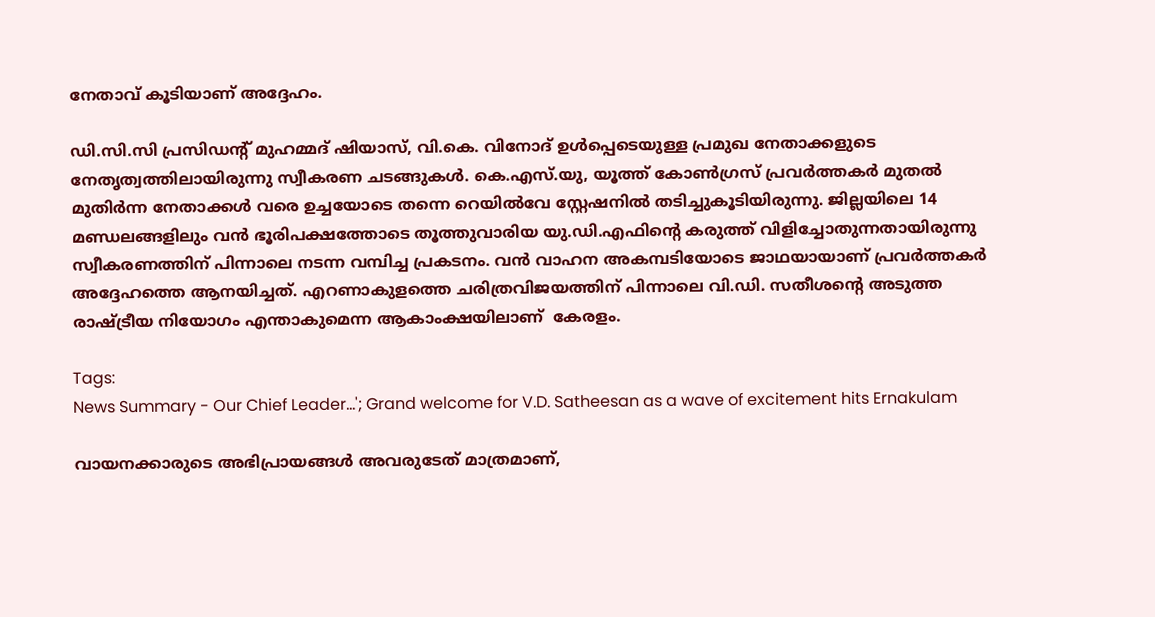നേതാവ് കൂടിയാണ് അദ്ദേഹം.

ഡി.സി.സി പ്രസിഡന്റ് മുഹമ്മദ് ഷിയാസ്, വി.കെ. വിനോദ് ഉൾപ്പെടെയുള്ള പ്രമുഖ നേതാക്കളുടെ നേതൃത്വത്തിലായിരുന്നു സ്വീകരണ ചടങ്ങുകൾ. കെ.എസ്.യു, യൂത്ത് കോൺഗ്രസ് പ്രവർത്തകർ മുതൽ മുതിർന്ന നേതാക്കൾ വരെ ഉച്ചയോടെ തന്നെ റെയിൽവേ സ്റ്റേഷനിൽ തടിച്ചുകൂടിയിരുന്നു. ജില്ലയിലെ 14 മണ്ഡലങ്ങളിലും വൻ ഭൂരിപക്ഷത്തോടെ തൂത്തുവാരിയ യു.ഡി.എഫിന്റെ കരുത്ത് വിളിച്ചോതുന്നതായിരുന്നു സ്വീകരണത്തിന് പിന്നാലെ നടന്ന വമ്പിച്ച പ്രകടനം. വൻ വാഹന അകമ്പടിയോടെ ജാഥയായാണ് പ്രവർത്തകർ അദ്ദേഹത്തെ ആനയിച്ചത്. എറണാകുളത്തെ ചരിത്രവിജയത്തിന് പിന്നാലെ വി.ഡി. സതീശന്റെ അടുത്ത രാഷ്ട്രീയ നിയോഗം എന്താകുമെന്ന ആകാംക്ഷയിലാണ്  കേരളം.

Tags:
News Summary - Our Chief Leader...'; Grand welcome for V.D. Satheesan as a wave of excitement hits Ernakulam

വായനക്കാരുടെ അഭിപ്രായങ്ങള്‍ അവരുടേത് മാത്രമാണ്,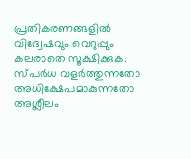പ്രതികരണങ്ങളിൽ വിദ്വേഷവും വെറുപ്പും കലരാതെ സൂക്ഷിക്കുക. സ്പർധ വളർത്തുന്നതോ അധിക്ഷേപമാകുന്നതോ അശ്ലീലം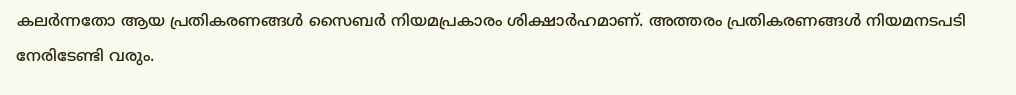കലർന്നതോ ആയ പ്രതികരണങ്ങൾ സൈബർ നിയമപ്രകാരം ശിക്ഷാർഹമാണ്. അത്തരം പ്രതികരണങ്ങൾ നിയമനടപടി നേരിടേണ്ടി വരും.